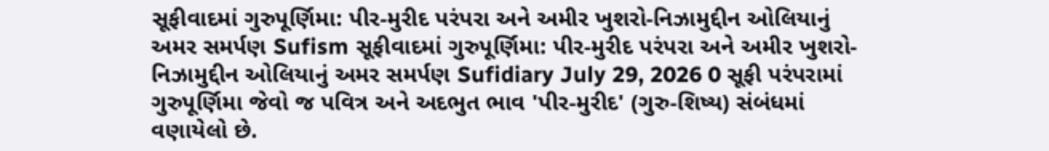સૂફીવાદમાં ગુરુપૂર્ણિમા: પીર-મુરીદ પરંપરા અને અમીર ખુશરો-નિઝામુદ્દીન ઓલિયાનું અમર સમર્પણ Sufism સૂફીવાદમાં ગુરુપૂર્ણિમા: પીર-મુરીદ પરંપરા અને અમીર ખુશરો-નિઝામુદ્દીન ઓલિયાનું અમર સમર્પણ Sufidiary July 29, 2026 0 સૂફી પરંપરામાં ગુરુપૂર્ણિમા જેવો જ પવિત્ર અને અદભુત ભાવ 'પીર-મુરીદ' (ગુરુ-શિષ્ય) સંબંધમાં વણાયેલો છે.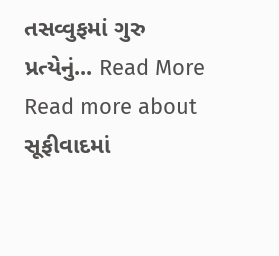તસવ્વુફમાં ગુરુ પ્રત્યેનું... Read More Read more about સૂફીવાદમાં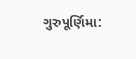ગુરુપૂર્ણિમા: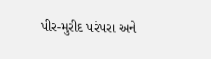પીર-મુરીદ પરંપરા અને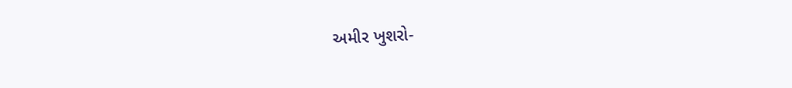અમીર ખુશરો-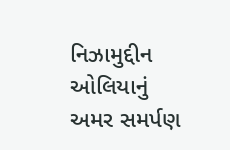નિઝામુદ્દીન ઓલિયાનું અમર સમર્પણ